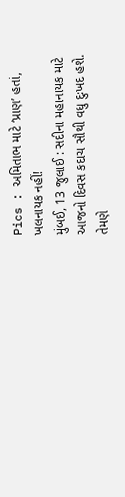Pics : અમિતાભ માટે ‘પ્રાણ’ હતાં, ખલનાયક નહીં!
મુંબઈ, 13 જુલાઈ : સદીના મહાનાયક માટે આજનો દિવસ કદાચ સૌથી વધુ દુઃખદ હશે. તેમણે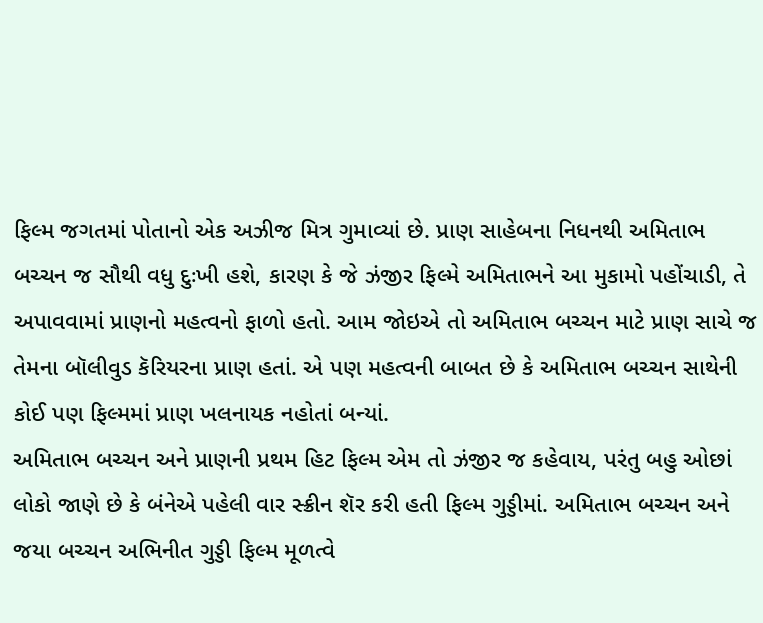ફિલ્મ જગતમાં પોતાનો એક અઝીજ મિત્ર ગુમાવ્યાં છે. પ્રાણ સાહેબના નિધનથી અમિતાભ બચ્ચન જ સૌથી વધુ દુઃખી હશે, કારણ કે જે ઝંજીર ફિલ્મે અમિતાભને આ મુકામો પહોંચાડી, તે અપાવવામાં પ્રાણનો મહત્વનો ફાળો હતો. આમ જોઇએ તો અમિતાભ બચ્ચન માટે પ્રાણ સાચે જ તેમના બૉલીવુડ કૅરિયરના પ્રાણ હતાં. એ પણ મહત્વની બાબત છે કે અમિતાભ બચ્ચન સાથેની કોઈ પણ ફિલ્મમાં પ્રાણ ખલનાયક નહોતાં બન્યાં.
અમિતાભ બચ્ચન અને પ્રાણની પ્રથમ હિટ ફિલ્મ એમ તો ઝંજીર જ કહેવાય, પરંતુ બહુ ઓછાં લોકો જાણે છે કે બંનેએ પહેલી વાર સ્ક્રીન શૅર કરી હતી ફિલ્મ ગુડ્ડીમાં. અમિતાભ બચ્ચન અને જયા બચ્ચન અભિનીત ગુડ્ડી ફિલ્મ મૂળત્વે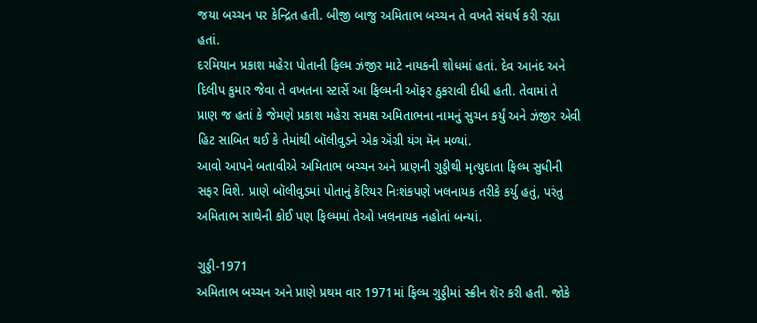જયા બચ્ચન પર કેન્દ્રિત હતી. બીજી બાજુ અમિતાભ બચ્ચન તે વખતે સંઘર્ષ કરી રહ્યા હતાં.
દરમિયાન પ્રકાશ મહેરા પોતાની ફિલ્મ ઝંજીર માટે નાયકની શોધમાં હતાં. દેવ આનંદ અને દિલીપ કુમાર જેવા તે વખતના સ્ટાર્સે આ ફિલ્મની ઑફર ઠુકરાવી દીધી હતી. તેવામાં તે પ્રાણ જ હતાં કે જેમણે પ્રકાશ મહેરા સમક્ષ અમિતાભના નામનું સુચન કર્યું અને ઝંજીર એવી હિટ સાબિત થઈ કે તેમાંથી બૉલીવુડને એક ઍંગ્રી યંગ મૅન મળ્યાં.
આવો આપને બતાવીએ અમિતાભ બચ્ચન અને પ્રાણની ગુડ્ડીથી મૃત્યુદાતા ફિલ્મ સુધીની સફર વિશે. પ્રાણે બૉલીવુડમાં પોતાનું કૅરિયર નિઃશંકપણે ખલનાયક તરીકે કર્યુ હતું, પરંતુ અમિતાભ સાથેની કોઈ પણ ફિલ્મમાં તેઓ ખલનાયક નહોતાં બન્યાં.

ગુડ્ડી-1971
અમિતાભ બચ્ચન અને પ્રાણે પ્રથમ વાર 1971માં ફિલ્મ ગુડ્ડીમાં સ્ક્રીન શૅર કરી હતી. જોકે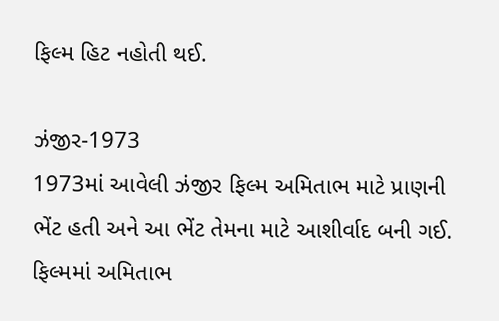ફિલ્મ હિટ નહોતી થઈ.

ઝંજીર-1973
1973માં આવેલી ઝંજીર ફિલ્મ અમિતાભ માટે પ્રાણની ભેંટ હતી અને આ ભેંટ તેમના માટે આશીર્વાદ બની ગઈ. ફિલ્મમાં અમિતાભ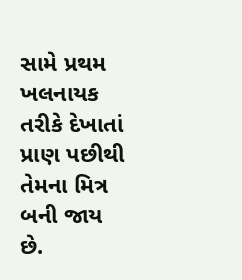સામે પ્રથમ ખલનાયક તરીકે દેખાતાં પ્રાણ પછીથી તેમના મિત્ર બની જાય છે.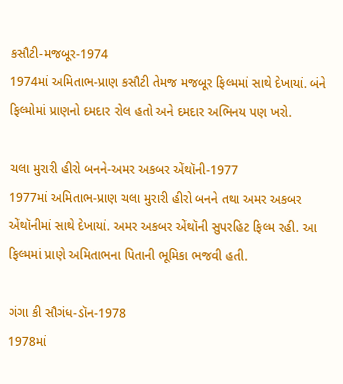કસૌટી-મજબૂર-1974
1974માં અમિતાભ-પ્રાણ કસૌટી તેમજ મજબૂર ફિલ્મમાં સાથે દેખાયાં. બંને ફિલ્મોમાં પ્રાણનો દમદાર રોલ હતો અને દમદાર અભિનય પણ ખરો.

ચલા મુરારી હીરો બનને-અમર અકબર એંથૉની-1977
1977માં અમિતાભ-પ્રાણ ચલા મુરારી હીરો બનને તથા અમર અકબર એંથૉનીમાં સાથે દેખાયાં. અમર અકબર એંથૉની સુપરહિટ ફિલ્મ રહી. આ ફિલ્મમાં પ્રાણે અમિતાભના પિતાની ભૂમિકા ભજવી હતી.

ગંગા કી સૌગંધ-ડૉન-1978
1978માં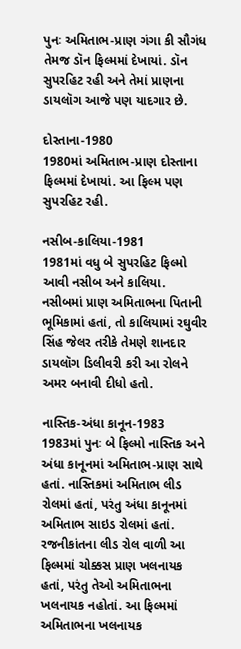પુનઃ અમિતાભ-પ્રાણ ગંગા કી સૌગંધ તેમજ ડૉન ફિલ્મમાં દેખાયાં. ડૉન સુપરહિટ રહી અને તેમાં પ્રાણના ડાયલૉગ આજે પણ યાદગાર છે.

દોસ્તાના-1980
1980માં અમિતાભ-પ્રાણ દોસ્તાના ફિલ્મમાં દેખાયાં. આ ફિલ્મ પણ સુપરહિટ રહી.

નસીબ-કાલિયા-1981
1981માં વધુ બે સુપરહિટ ફિલ્મો આવી નસીબ અને કાલિયા. નસીબમાં પ્રાણ અમિતાભના પિતાની ભૂમિકામાં હતાં, તો કાલિયામાં રઘુવીર સિંહ જેલર તરીકે તેમણે શાનદાર ડાયલૉગ ડિલીવરી કરી આ રોલને અમર બનાવી દીધો હતો.

નાસ્તિક-અંધા કાનૂન-1983
1983માં પુનઃ બે ફિલ્મો નાસ્તિક અને અંધા કાનૂનમાં અમિતાભ-પ્રાણ સાથે હતાં. નાસ્તિકમાં અમિતાભ લીડ રોલમાં હતાં, પરંતુ અંધા કાનૂનમાં અમિતાભ સાઇડ રોલમાં હતાં. રજનીકાંતના લીડ રોલ વાળી આ ફિલ્મમાં ચોક્કસ પ્રાણ ખલનાયક હતાં, પરંતુ તેઓ અમિતાભના ખલનાયક નહોતાં. આ ફિલ્મમાં અમિતાભના ખલનાયક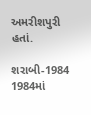અમરીશપુરી હતાં.

શરાબી-1984
1984માં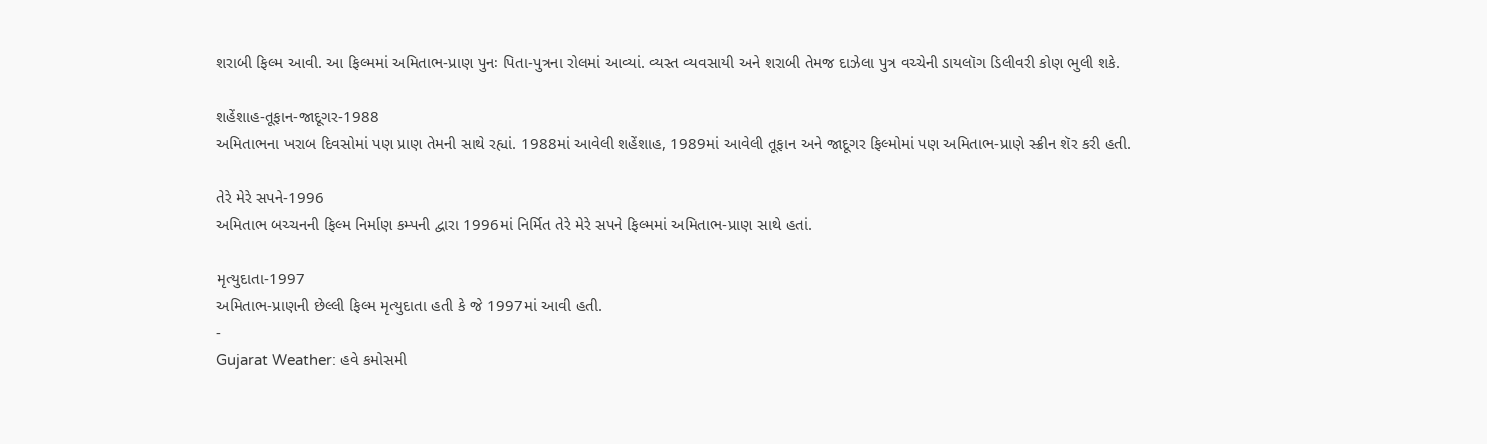શરાબી ફિલ્મ આવી. આ ફિલ્મમાં અમિતાભ-પ્રાણ પુનઃ પિતા-પુત્રના રોલમાં આવ્યાં. વ્યસ્ત વ્યવસાયી અને શરાબી તેમજ દાઝેલા પુત્ર વચ્ચેની ડાયલૉગ ડિલીવરી કોણ ભુલી શકે.

શહેંશાહ-તૂફાન-જાદૂગર-1988
અમિતાભના ખરાબ દિવસોમાં પણ પ્રાણ તેમની સાથે રહ્યાં. 1988માં આવેલી શહેંશાહ, 1989માં આવેલી તૂફાન અને જાદૂગર ફિલ્મોમાં પણ અમિતાભ-પ્રાણે સ્ક્રીન શૅર કરી હતી.

તેરે મેરે સપને-1996
અમિતાભ બચ્ચનની ફિલ્મ નિર્માણ કમ્પની દ્વારા 1996માં નિર્મિત તેરે મેરે સપને ફિલ્મમાં અમિતાભ-પ્રાણ સાથે હતાં.

મૃત્યુદાતા-1997
અમિતાભ-પ્રાણની છેલ્લી ફિલ્મ મૃત્યુદાતા હતી કે જે 1997માં આવી હતી.
-
Gujarat Weather: હવે કમોસમી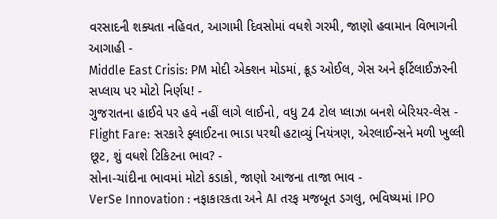વરસાદની શક્યતા નહિવત, આગામી દિવસોમાં વધશે ગરમી, જાણો હવામાન વિભાગની આગાહી -
Middle East Crisis: PM મોદી એક્શન મોડમાં, ક્રૂડ ઓઈલ, ગેસ અને ફર્ટિલાઈઝરની સપ્લાય પર મોટો નિર્ણય! -
ગુજરાતના હાઈવે પર હવે નહીં લાગે લાઈનો, વધુ 24 ટોલ પ્લાઝા બનશે બેરિયર-લેસ -
Flight Fare: સરકારે ફ્લાઈટના ભાડા પરથી હટાવ્યું નિયંત્રણ, એરલાઈન્સને મળી ખુલ્લી છૂટ, શું વધશે ટિકિટના ભાવ? -
સોના-ચાંદીના ભાવમાં મોટો કડાકો, જાણો આજના તાજા ભાવ -
VerSe Innovation : નફાકારકતા અને AI તરફ મજબૂત ડગલુ, ભવિષ્યમાં IPO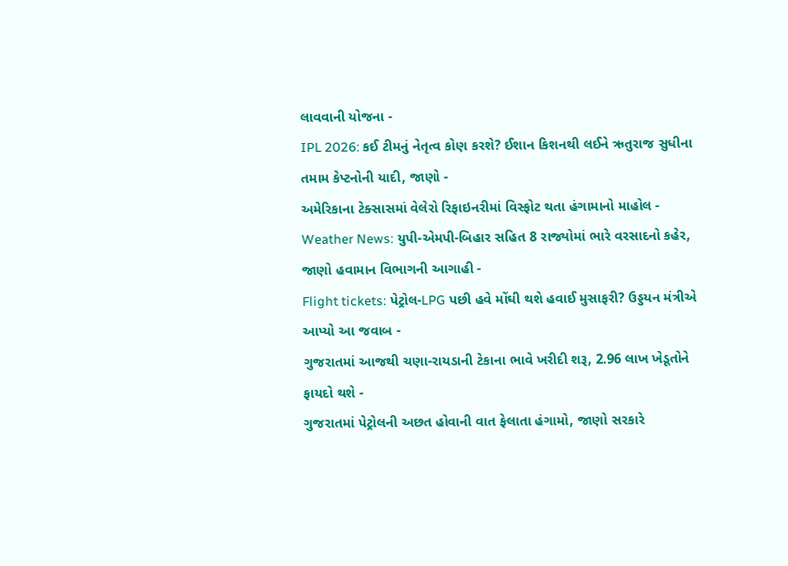લાવવાની યોજના -
IPL 2026: કઈ ટીમનું નેતૃત્વ કોણ કરશે? ઈશાન કિશનથી લઈને ઋતુરાજ સુધીના તમામ કેપ્ટનોની યાદી, જાણો -
અમેરિકાના ટેક્સાસમાં વેલેરો રિફાઇનરીમાં વિસ્ફોટ થતા હંગામાનો માહોલ -
Weather News: યુપી-એમપી-બિહાર સહિત 8 રાજ્યોમાં ભારે વરસાદનો કહેર, જાણો હવામાન વિભાગની આગાહી -
Flight tickets: પેટ્રોલ-LPG પછી હવે મોંઘી થશે હવાઈ મુસાફરી? ઉડ્ડયન મંત્રીએ આપ્યો આ જવાબ -
ગુજરાતમાં આજથી ચણા-રાયડાની ટેકાના ભાવે ખરીદી શરૂ, 2.96 લાખ ખેડૂતોને ફાયદો થશે -
ગુજરાતમાં પેટ્રોલની અછત હોવાની વાત ફેલાતા હંગામો, જાણો સરકારે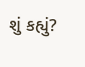શું કહ્યું?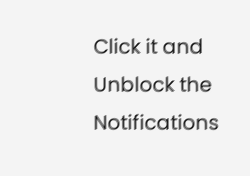Click it and Unblock the Notifications